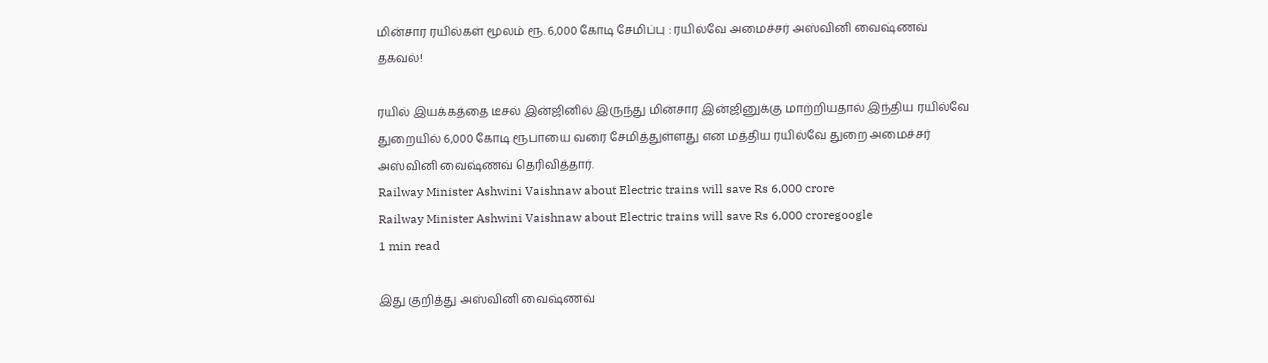மின்சார ரயில்கள் மூலம் ரூ. 6,000 கோடி சேமிப்பு : ரயில்வே அமைச்சர் அஸ்வினி வைஷ்ணவ் தகவல்!

ரயில் இயக்கத்தை டீசல் இன்ஜினில் இருந்து மின்சார இன்ஜினுக்கு மாற்றியதால் இந்திய ரயில்வே துறையில் 6,000 கோடி ரூபாயை வரை சேமித்துள்ளது என மத்திய ரயில்வே துறை அமைச்சர் அஸ்வினி வைஷ்ணவ் தெரிவித்தார்.
Railway Minister Ashwini Vaishnaw about Electric trains will save Rs 6,000 crore
Railway Minister Ashwini Vaishnaw about Electric trains will save Rs 6,000 croregoogle
1 min read

இது குறித்து அஸ்வினி வைஷ்ணவ்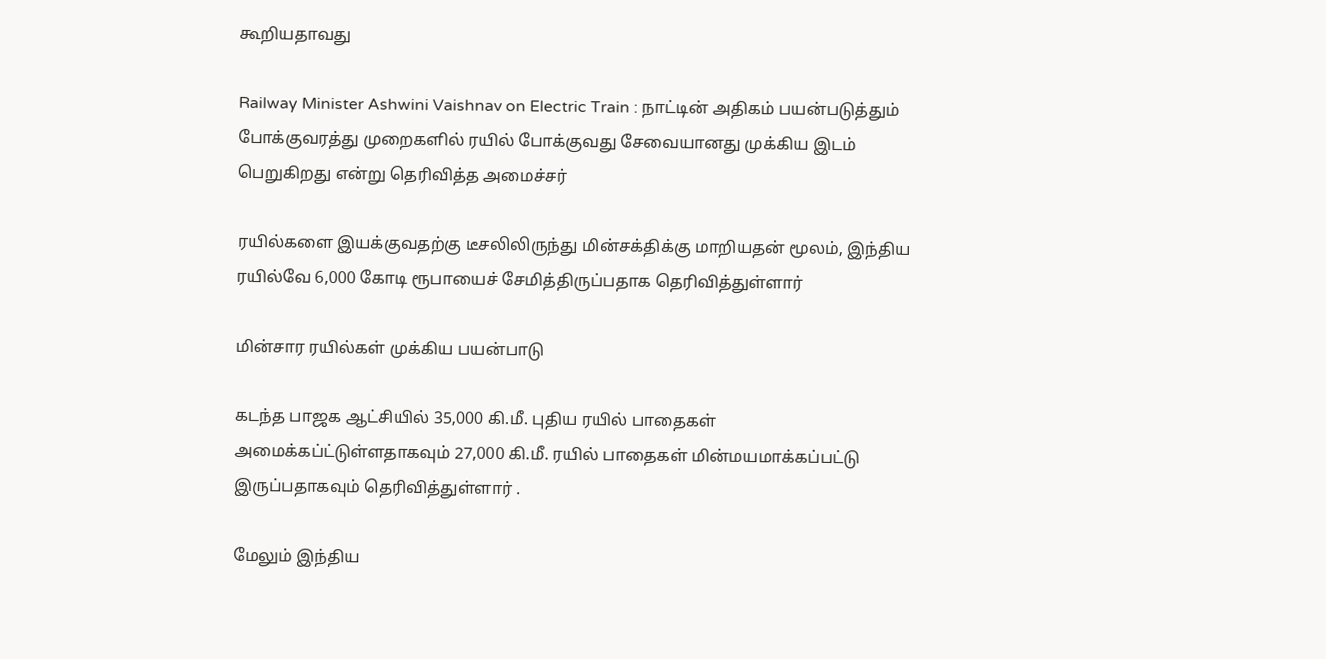கூறியதாவது

Railway Minister Ashwini Vaishnav on Electric Train : நாட்டின் அதிகம் பயன்படுத்தும் போக்குவரத்து முறைகளில் ரயில் போக்குவது சேவையானது முக்கிய இடம் பெறுகிறது என்று தெரிவித்த அமைச்சர்

ரயில்களை இயக்குவதற்கு டீசலிலிருந்து மின்சக்திக்கு மாறியதன் மூலம், இந்திய ரயில்வே 6,000 கோடி ரூபாயைச் சேமித்திருப்பதாக தெரிவித்துள்ளார்

மின்சார ரயில்கள் முக்கிய பயன்பாடு

கடந்த பாஜக ஆட்சியில் 35,000 கி.மீ. புதிய ரயில் பாதைகள் அமைக்கப்ட்டுள்ளதாகவும் 27,000 கி.மீ. ரயில் பாதைகள் மின்மயமாக்கப்பட்டு இருப்பதாகவும் தெரிவித்துள்ளார் .

மேலும் இந்திய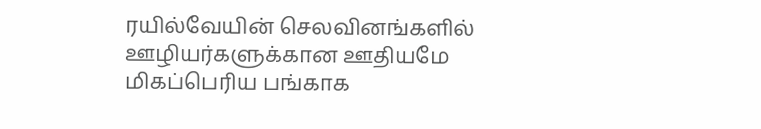ரயில்வேயின் செலவினங்களில் ஊழியர்களுக்கான ஊதியமே மிகப்பெரிய பங்காக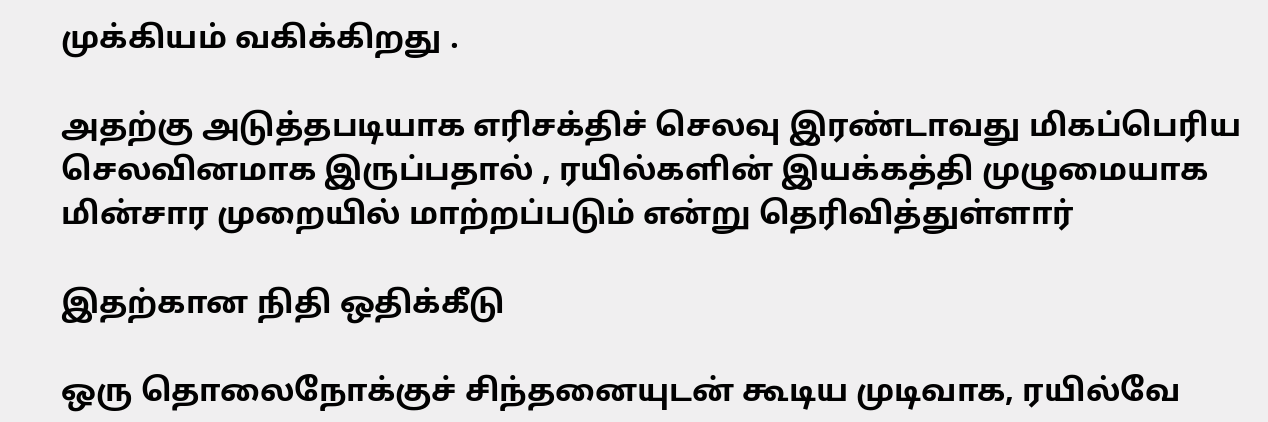முக்கியம் வகிக்கிறது .

அதற்கு அடுத்தபடியாக எரிசக்திச் செலவு இரண்டாவது மிகப்பெரிய செலவினமாக இருப்பதால் , ரயில்களின் இயக்கத்தி முழுமையாக மின்சார முறையில் மாற்றப்படும் என்று தெரிவித்துள்ளார்

இதற்கான நிதி ஒதிக்கீடு

ஒரு தொலைநோக்குச் சிந்தனையுடன் கூடிய முடிவாக, ரயில்வே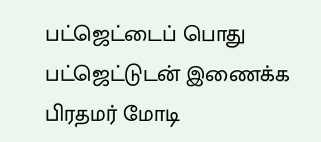பட்ஜெட்டைப் பொது பட்ஜெட்டுடன் இணைக்க பிரதமர் மோடி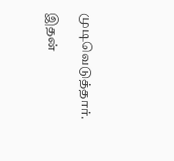முடிவெடுத்தார்.

இதன்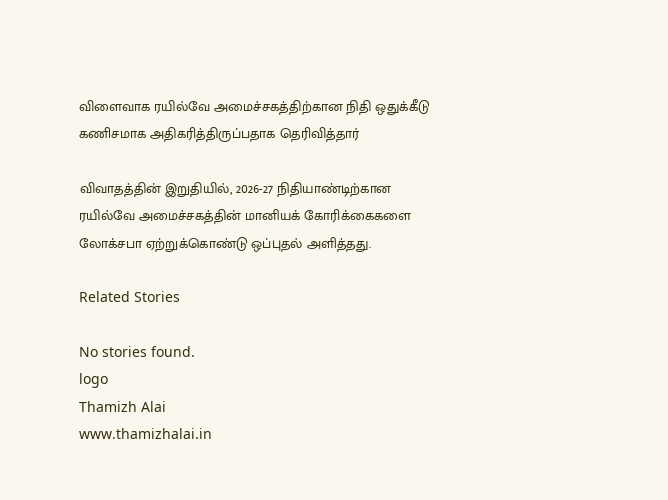விளைவாக ரயில்வே அமைச்சகத்திற்கான நிதி ஒதுக்கீடு கணிசமாக அதிகரித்திருப்பதாக தெரிவித்தார்

விவாதத்தின் இறுதியில், 2026-27 நிதியாண்டிற்கான ரயில்வே அமைச்சகத்தின் மானியக் கோரிக்கைகளை லோக்சபா ஏற்றுக்கொண்டு ஒப்புதல் அளித்தது.

Related Stories

No stories found.
logo
Thamizh Alai
www.thamizhalai.in